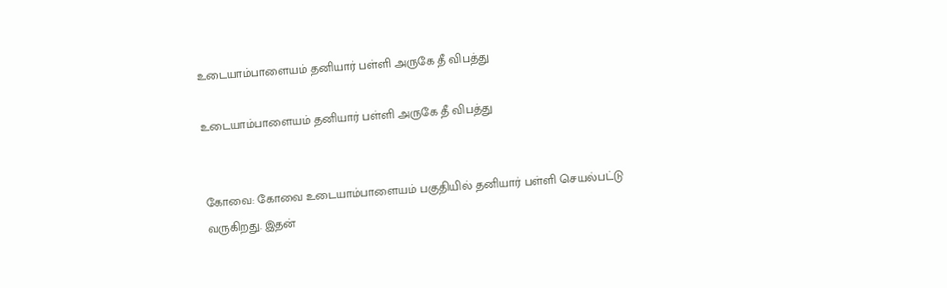உடையாம்பாளையம் தனியார் பள்ளி அருகே தீ விபத்து

உடையாம்பாளையம் தனியார் பள்ளி அருகே தீ விபத்து


கோவை: கோவை உடையாம்பாளையம் பகுதியில் தனியார் பள்ளி செயல்பட்டு வருகிறது. இதன்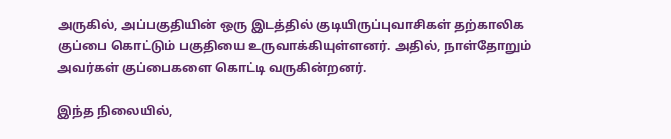அருகில், அப்பகுதியின் ஒரு இடத்தில் குடியிருப்புவாசிகள் தற்காலிக குப்பை கொட்டும் பகுதியை உருவாக்கியுள்ளனர். அதில், நாள்தோறும் அவர்கள் குப்பைகளை கொட்டி வருகின்றனர்.

இந்த நிலையில்,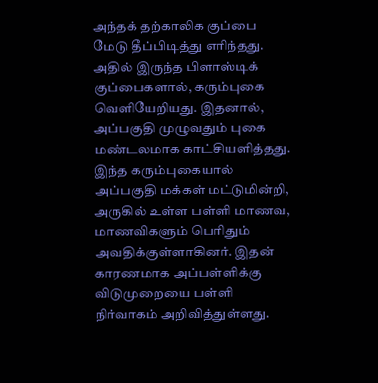அந்தக் தற்காலிக குப்பை மேடு தீப்பிடித்து எரிந்தது. அதில் இருந்த பிளாஸ்டிக் குப்பைகளால், கரும்புகை வெளியேறியது. இதனால், அப்பகுதி முழுவதும் புகை மண்டலமாக காட்சியளித்தது. இந்த கரும்புகையால் அப்பகுதி மக்கள் மட்டுமின்றி, அருகில் உள்ள பள்ளி மாணவ, மாணவிகளும் பெரிதும் அவதிக்குள்ளாகினர். இதன் காரணமாக அப்பள்ளிக்கு விடுமுறையை பள்ளி நிர்வாகம் அறிவித்துள்ளது.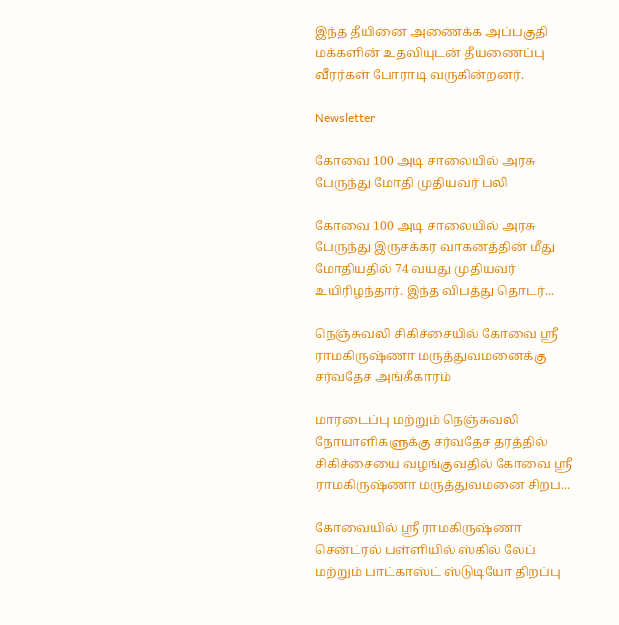இந்த தீயினை அணைக்க அப்பகுதி மக்களின் உதவியுடன் தீயணைப்பு வீரர்கள் போராடி வருகின்றனர்.

Newsletter

கோவை 100 அடி சாலையில் அரசு பேருந்து மோதி முதியவர் பலி

கோவை 100 அடி சாலையில் அரசு பேருந்து இருசக்கர வாகனத்தின் மீது மோதியதில் 74 வயது முதியவர் உயிரிழந்தார். இந்த விபத்து தொடர்...

நெஞ்சுவலி சிகிச்சையில் கோவை ஸ்ரீ ராமகிருஷ்ணா மருத்துவமனைக்கு சர்வதேச அங்கீகாரம்

மாரடைப்பு மற்றும் நெஞ்சுவலி நோயாளிகளுக்கு சர்வதேச தரத்தில் சிகிச்சையை வழங்குவதில் கோவை ஸ்ரீ ராமகிருஷ்ணா மருத்துவமனை சிறப...

கோவையில் ஸ்ரீ ராமகிருஷ்ணா சென்ட்ரல் பள்ளியில் ஸ்கில் லேப் மற்றும் பாட்காஸ்ட் ஸ்டுடியோ திறப்பு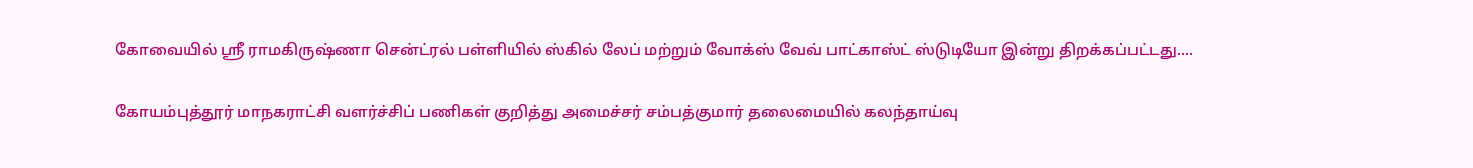கோவையில் ஸ்ரீ ராமகிருஷ்ணா சென்ட்ரல் பள்ளியில் ஸ்கில் லேப் மற்றும் வோக்ஸ் வேவ் பாட்காஸ்ட் ஸ்டுடியோ இன்று திறக்கப்பட்டது....

கோயம்புத்தூர் மாநகராட்சி வளர்ச்சிப் பணிகள் குறித்து அமைச்சர் சம்பத்குமார் தலைமையில் கலந்தாய்வு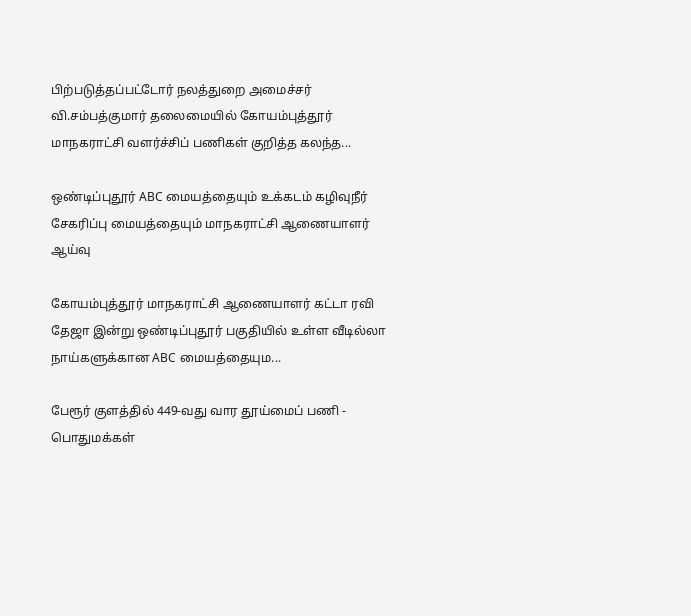பிற்படுத்தப்பட்டோர் நலத்துறை அமைச்சர் வி.சம்பத்குமார் தலைமையில் கோயம்புத்தூர் மாநகராட்சி வளர்ச்சிப் பணிகள் குறித்த கலந்த...

ஒண்டிப்புதூர் ABC மையத்தையும் உக்கடம் கழிவுநீர் சேகரிப்பு மையத்தையும் மாநகராட்சி ஆணையாளர் ஆய்வு

கோயம்புத்தூர் மாநகராட்சி ஆணையாளர் கட்டா ரவி தேஜா இன்று ஒண்டிப்புதூர் பகுதியில் உள்ள வீடில்லா நாய்களுக்கான ABC மையத்தையும...

பேரூர் குளத்தில் 449-வது வார தூய்மைப் பணி - பொதுமக்கள்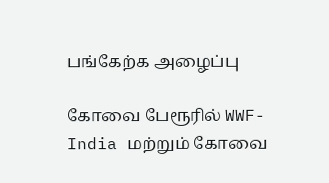பங்கேற்க அழைப்பு

கோவை பேரூரில் WWF-India மற்றும் கோவை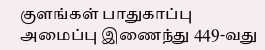குளங்கள் பாதுகாப்பு அமைப்பு இணைந்து 449-வது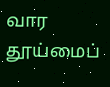வார தூய்மைப்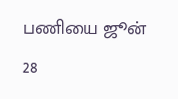பணியை ஜூன் 28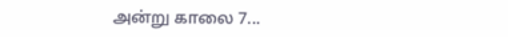அன்று காலை 7...